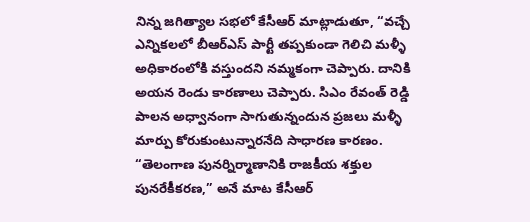నిన్న జగిత్యాల సభలో కేసీఆర్ మాట్లాడుతూ, “వచ్చే ఎన్నికలలో బీఆర్ఎస్ పార్టీ తప్పకుండా గెలిచి మళ్ళీ అధికారంలోకి వస్తుందని నమ్మకంగా చెప్పారు. దానికి అయన రెండు కారణాలు చెప్పారు. సిఎం రేవంత్ రెడ్డి పాలన అధ్వానంగా సాగుతున్నందున ప్రజలు మళ్ళీ మార్పు కోరుకుంటున్నారనేది సాధారణ కారణం.
“తెలంగాణ పునర్నిర్మాణానికి రాజకీయ శక్తుల పునరేకీకరణ,” అనే మాట కేసీఆర్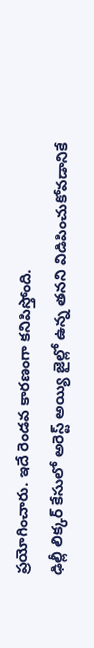ప్రయోగించారు. ఇదే రెండవ కారణంగా కనిపిస్తోంది.
ఢిల్లీ లిక్కర్ కేసులో అరెస్ట్ అయ్యి జైల్లో ఉన్న తనని విడిపించుకోవడానికే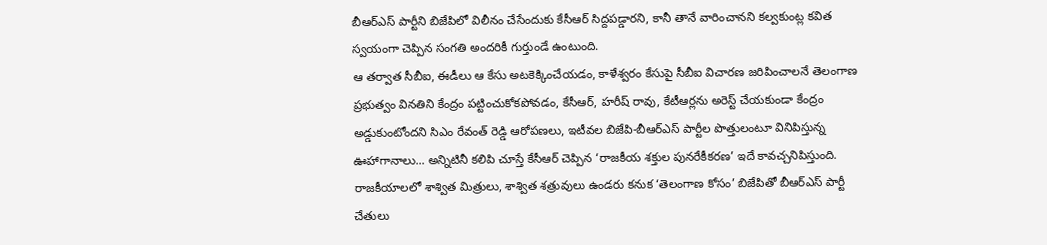బీఆర్ఎస్ పార్టీని బిజేపిలో విలీనం చేసేందుకు కేసీఆర్ సిద్దపడ్డారని, కానీ తానే వారించానని కల్వకుంట్ల కవిత స్వయంగా చెప్పిన సంగతి అందరికీ గుర్తుండే ఉంటుంది.
ఆ తర్వాత సీబీఐ, ఈడీలు ఆ కేసు అటకెక్కించేయడం, కాళేశ్వరం కేసుపై సీబీఐ విచారణ జరిపించాలనే తెలంగాణ ప్రభుత్వం వినతిని కేంద్రం పట్టించుకోకపోవడం, కేసీఆర్, హరీష్ రావు, కేటీఆర్లను అరెస్ట్ చేయకుండా కేంద్రం అడ్డుకుంటోందని సిఎం రేవంత్ రెడ్డి ఆరోపణలు, ఇటీవల బిజేపి-బీఆర్ఎస్ పార్టీల పొత్తులంటూ వినిపిస్తున్న ఊహాగానాలు... అన్నిటినీ కలిపి చూస్తే కేసీఆర్ చెప్పిన ‘రాజకీయ శక్తుల పునరేకీకరణ’ ఇదే కావచ్చనిపిస్తుంది.
రాజకీయాలలో శాశ్విత మిత్రులు, శాశ్విత శత్రువులు ఉండరు కనుక ‘తెలంగాణ కోసం’ బిజేపితో బీఆర్ఎస్ పార్టీ చేతులు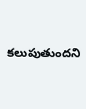కలుపుతుందని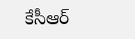కేసీఆర్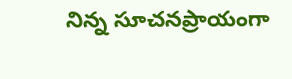నిన్న సూచనప్రాయంగా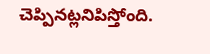చెప్పినట్లనిపిస్తోంది.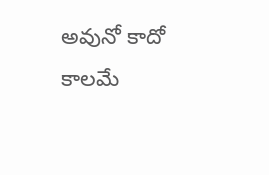అవునో కాదో కాలమే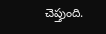చెప్తుంది.